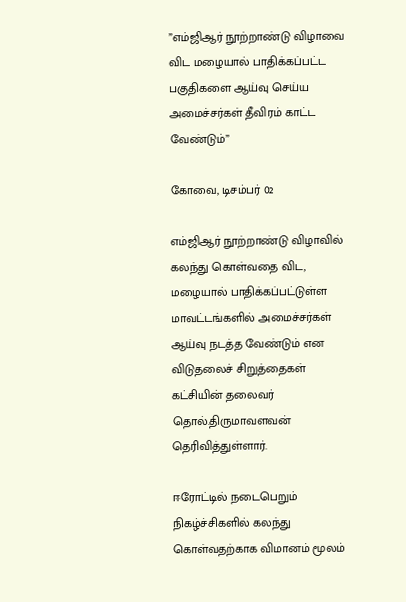”எம்ஜிஆர் நூற்றாண்டு விழாவை விட மழையால் பாதிக்கப்பட்ட பகுதிகளை ஆய்வு செய்ய அமைச்சர்கள் தீவிரம் காட்ட வேண்டும்”

கோவை, டிசம்பர் 02

எம்ஜிஆர் நூற்றாண்டு விழாவில் கலந்து கொள்வதை விட, மழையால் பாதிக்கப்பட்டுள்ள மாவட்டங்களில் அமைச்சர்கள் ஆய்வு நடத்த வேண்டும் என விடுதலைச் சிறுத்தைகள் கட்சியின் தலைவர் தொல்.திருமாவளவன் தெரிவித்துள்ளார்.

ஈரோட்டில் நடைபெறும் நிகழ்ச்சிகளில் கலந்து கொள்வதற்காக விமானம் மூலம்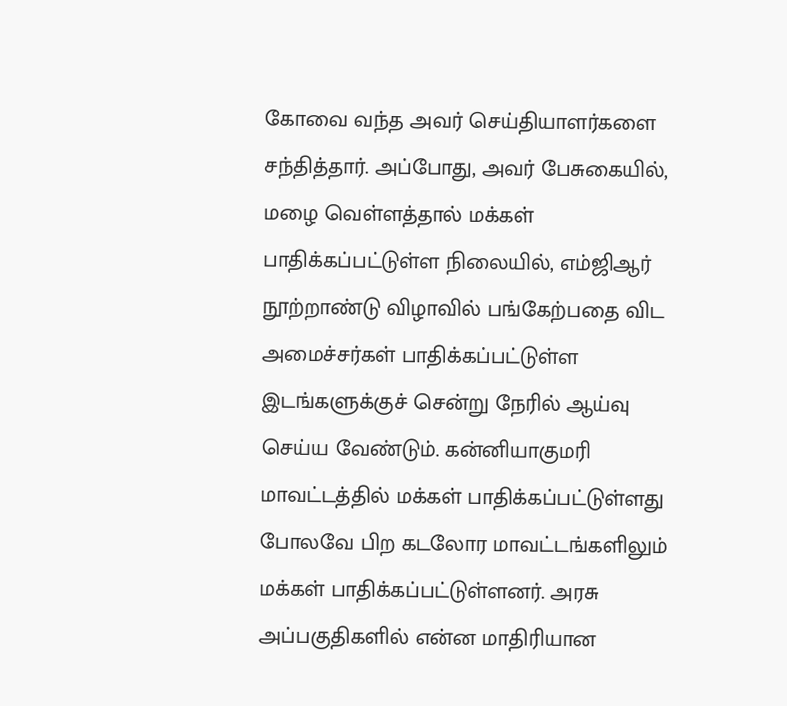கோவை வந்த அவர் செய்தியாளர்களை சந்தித்தார். அப்போது, அவர் பேசுகையில், மழை வெள்ளத்தால் மக்கள் பாதிக்கப்பட்டுள்ள நிலையில், எம்ஜிஆர் நூற்றாண்டு விழாவில் பங்கேற்பதை விட அமைச்சர்கள் பாதிக்கப்பட்டுள்ள இடங்களுக்குச் சென்று நேரில் ஆய்வு செய்ய வேண்டும். கன்னியாகுமரி மாவட்டத்தில் மக்கள் பாதிக்கப்பட்டுள்ளது போலவே பிற கடலோர மாவட்டங்களிலும் மக்கள் பாதிக்கப்பட்டுள்ளனர். அரசு அப்பகுதிகளில் என்ன மாதிரியான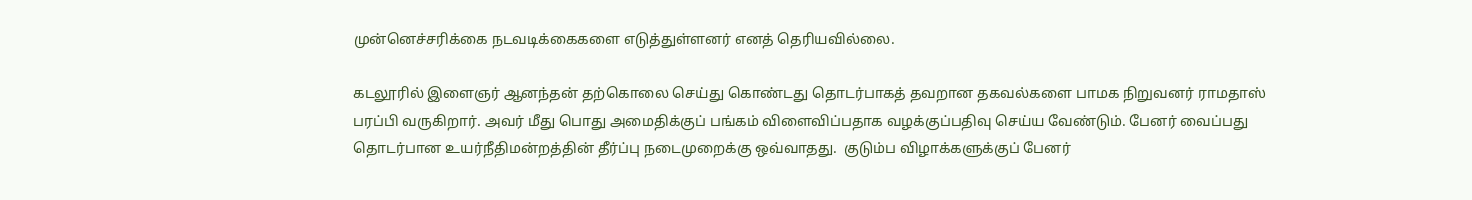முன்னெச்சரிக்கை நடவடிக்கைகளை எடுத்துள்ளனர் எனத் தெரியவில்லை.

கடலூரில் இளைஞர் ஆனந்தன் தற்கொலை செய்து கொண்டது தொடர்பாகத் தவறான தகவல்களை பாமக நிறுவனர் ராமதாஸ் பரப்பி வருகிறார். அவர் மீது பொது அமைதிக்குப் பங்கம் விளைவிப்பதாக வழக்குப்பதிவு செய்ய வேண்டும். பேனர் வைப்பது தொடர்பான உயர்நீதிமன்றத்தின் தீர்ப்பு நடைமுறைக்கு ஒவ்வாதது.  குடும்ப விழாக்களுக்குப் பேனர்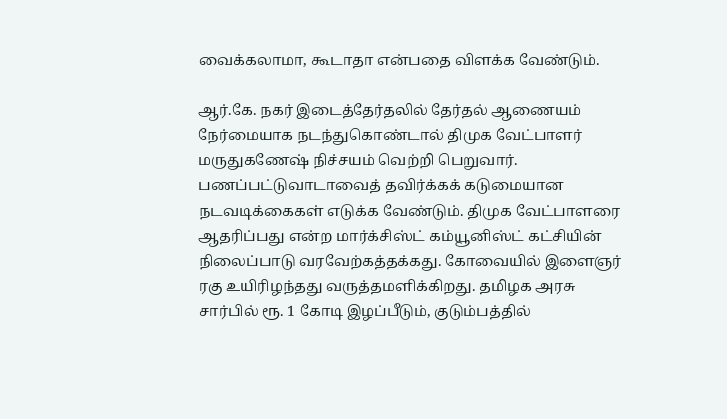வைக்கலாமா, கூடாதா என்பதை விளக்க வேண்டும்.

ஆர்.கே. நகர் இடைத்தேர்தலில் தேர்தல் ஆணையம் நேர்மையாக நடந்துகொண்டால் திமுக வேட்பாளர் மருதுகணேஷ் நிச்சயம் வெற்றி பெறுவார். பணப்பட்டுவாடாவைத் தவிர்க்கக் கடுமையான நடவடிக்கைகள் எடுக்க வேண்டும். திமுக வேட்பாளரை ஆதரிப்பது என்ற மார்க்சிஸ்ட் கம்யூனிஸ்ட் கட்சியின் நிலைப்பாடு வரவேற்கத்தக்கது. கோவையில் இளைஞர் ரகு உயிரிழந்தது வருத்தமளிக்கிறது. தமிழக அரசு சார்பில் ரூ. 1 கோடி இழப்பீடும், குடும்பத்தில்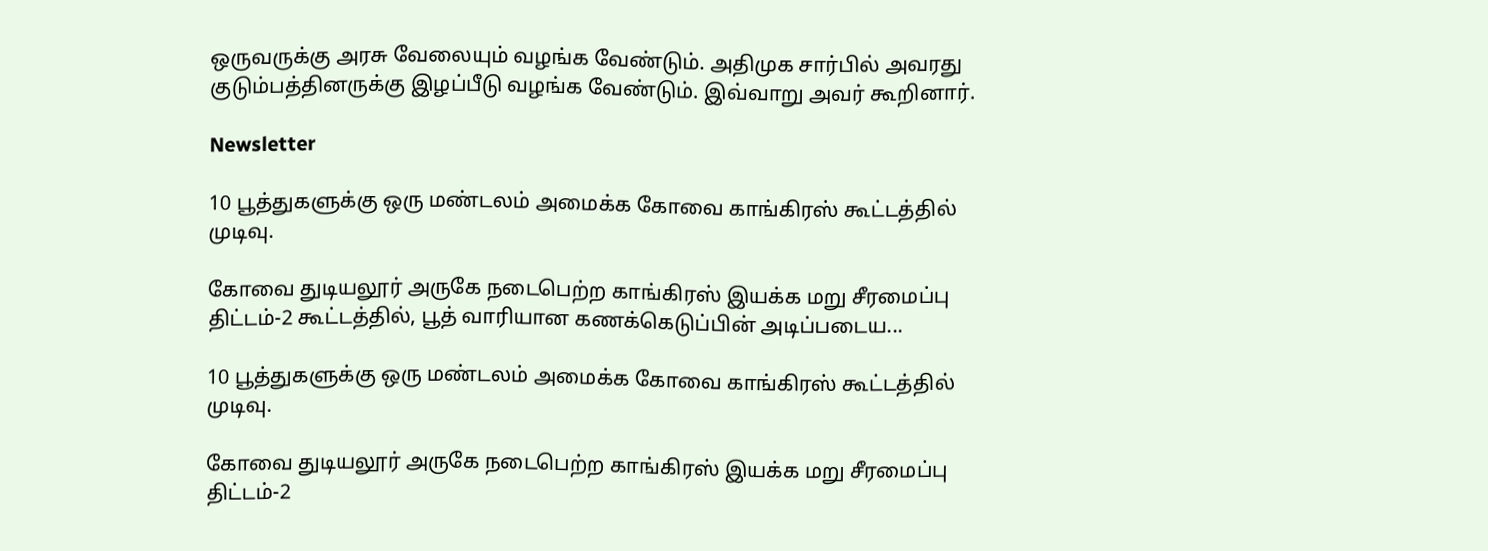ஒருவருக்கு அரசு வேலையும் வழங்க வேண்டும். அதிமுக சார்பில் அவரது குடும்பத்தினருக்கு இழப்பீடு வழங்க வேண்டும். இவ்வாறு அவர் கூறினார்.

Newsletter

10 பூத்துகளுக்கு ஒரு மண்டலம் அமைக்க கோவை காங்கிரஸ் கூட்டத்தில் முடிவு.

கோவை துடியலூர் அருகே நடைபெற்ற காங்கிரஸ் இயக்க மறு சீரமைப்பு திட்டம்-2 கூட்டத்தில், பூத் வாரியான கணக்கெடுப்பின் அடிப்படைய...

10 பூத்துகளுக்கு ஒரு மண்டலம் அமைக்க கோவை காங்கிரஸ் கூட்டத்தில் முடிவு.

கோவை துடியலூர் அருகே நடைபெற்ற காங்கிரஸ் இயக்க மறு சீரமைப்பு திட்டம்-2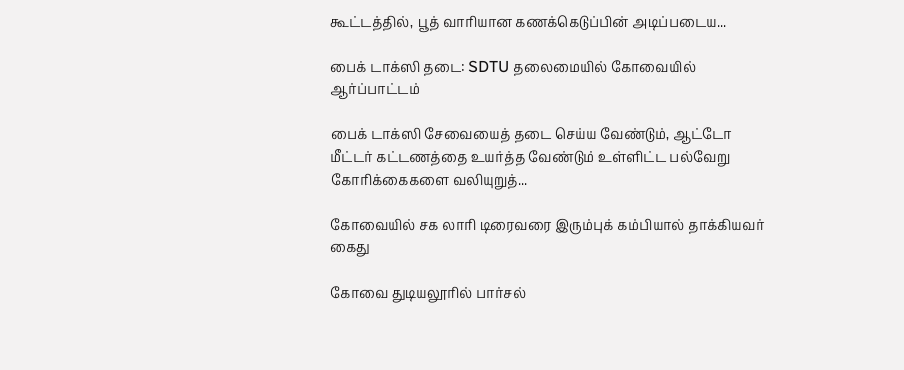கூட்டத்தில், பூத் வாரியான கணக்கெடுப்பின் அடிப்படைய...

பைக் டாக்ஸி தடை: SDTU தலைமையில் கோவையில் ஆர்ப்பாட்டம்

பைக் டாக்ஸி சேவையைத் தடை செய்ய வேண்டும், ஆட்டோ மீட்டர் கட்டணத்தை உயர்த்த வேண்டும் உள்ளிட்ட பல்வேறு கோரிக்கைகளை வலியுறுத்...

கோவையில் சக லாரி டிரைவரை இரும்புக் கம்பியால் தாக்கியவர் கைது

கோவை துடியலூரில் பார்சல்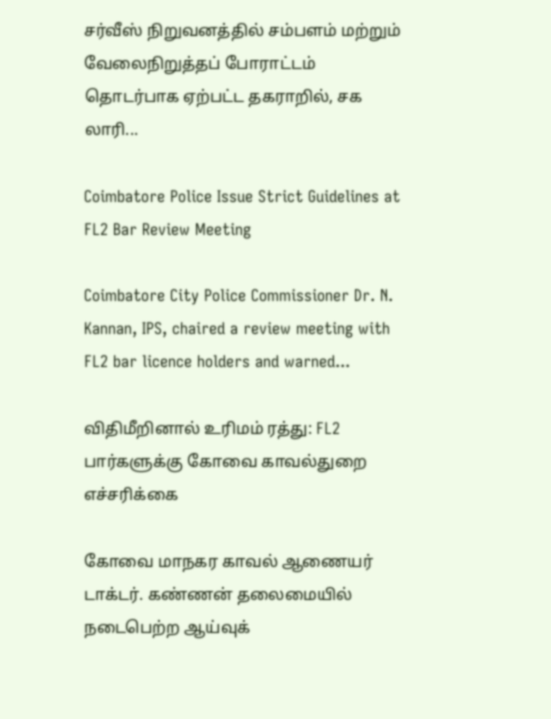சர்வீஸ் நிறுவனத்தில் சம்பளம் மற்றும் வேலைநிறுத்தப் போராட்டம் தொடர்பாக ஏற்பட்ட தகராறில், சக லாரி...

Coimbatore Police Issue Strict Guidelines at FL2 Bar Review Meeting

Coimbatore City Police Commissioner Dr. N. Kannan, IPS, chaired a review meeting with FL2 bar licence holders and warned...

விதிமீறினால் உரிமம் ரத்து: FL2 பார்களுக்கு கோவை காவல்துறை எச்சரிக்கை

கோவை மாநகர காவல் ஆணையர் டாக்டர். கண்ணன் தலைமையில் நடைபெற்ற ஆய்வுக்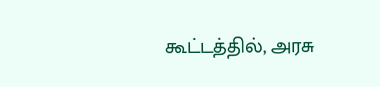கூட்டத்தில், அரசு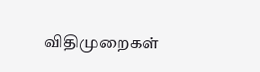விதிமுறைகள்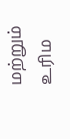மற்றும் உரிம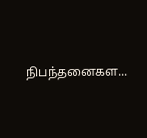நிபந்தனைகள...